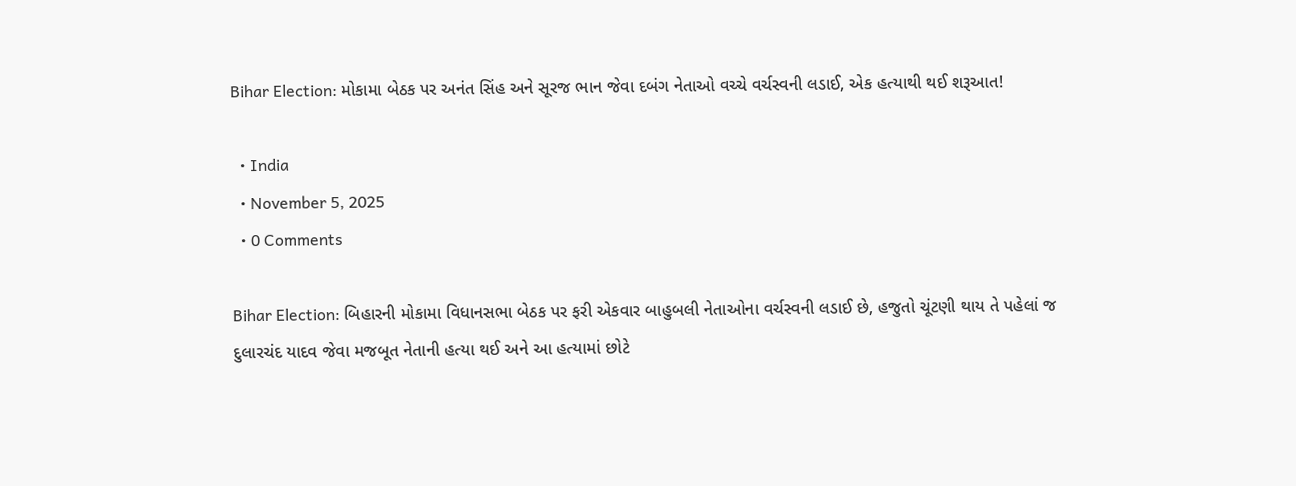Bihar Election: મોકામા બેઠક પર અનંત સિંહ અને સૂરજ ભાન જેવા દબંગ નેતાઓ વચ્ચે વર્ચસ્વની લડાઈ, એક હત્યાથી થઈ શરૂઆત!

  • India
  • November 5, 2025
  • 0 Comments

Bihar Election: બિહારની મોકામા વિધાનસભા બેઠક પર ફરી એકવાર બાહુબલી નેતાઓના વર્ચસ્વની લડાઈ છે, હજુતો ચૂંટણી થાય તે પહેલાં જ દુલારચંદ યાદવ જેવા મજબૂત નેતાની હત્યા થઈ અને આ હત્યામાં છોટે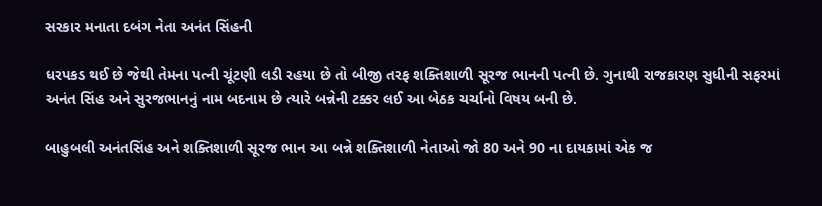સરકાર મનાતા દબંગ નેતા અનંત સિંહની

ધરપકડ થઈ છે જેથી તેમના પત્ની ચૂંટણી લડી રહયા છે તો બીજી તરફ શક્તિશાળી સૂરજ ભાનની પત્ની છે. ગુનાથી રાજકારણ સુધીની સફરમાં અનંત સિંહ અને સુરજભાનનું નામ બદનામ છે ત્યારે બન્નેની ટક્કર લઈ આ બેઠક ચર્ચાનો વિષય બની છે.

બાહુબલી અનંતસિંહ અને શક્તિશાળી સૂરજ ભાન આ બન્ને શક્તિશાળી નેતાઓ જો 80 અને 90 ના દાયકામાં એક જ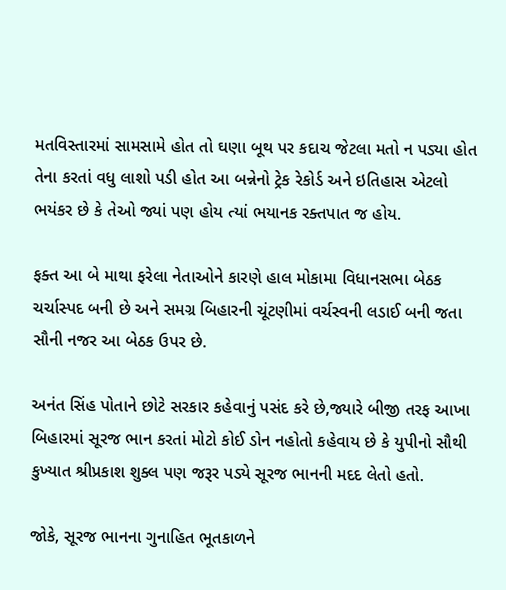મતવિસ્તારમાં સામસામે હોત તો ઘણા બૂથ પર કદાચ જેટલા મતો ન પડ્યા હોત તેના કરતાં વધુ લાશો પડી હોત આ બન્નેનો ટ્રેક રેકોર્ડ અને ઇતિહાસ એટલો ભયંકર છે કે તેઓ જ્યાં પણ હોય ત્યાં ભયાનક રક્તપાત જ હોય.

ફક્ત આ બે માથા ફરેલા નેતાઓને કારણે હાલ મોકામા વિધાનસભા બેઠક ચર્ચાસ્પદ બની છે અને સમગ્ર બિહારની ચૂંટણીમાં વર્ચસ્વની લડાઈ બની જતા સૌની નજર આ બેઠક ઉપર છે.

અનંત સિંહ પોતાને છોટે સરકાર કહેવાનું પસંદ કરે છે,જ્યારે બીજી તરફ આખા બિહારમાં સૂરજ ભાન કરતાં મોટો કોઈ ડોન નહોતો કહેવાય છે કે યુપીનો સૌથી કુખ્યાત શ્રીપ્રકાશ શુક્લ પણ જરૂર પડ્યે સૂરજ ભાનની મદદ લેતો હતો.

જોકે, સૂરજ ભાનના ગુનાહિત ભૂતકાળને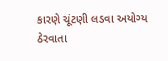કારણે ચૂંટણી લડવા અયોગ્ય ઠેરવાતા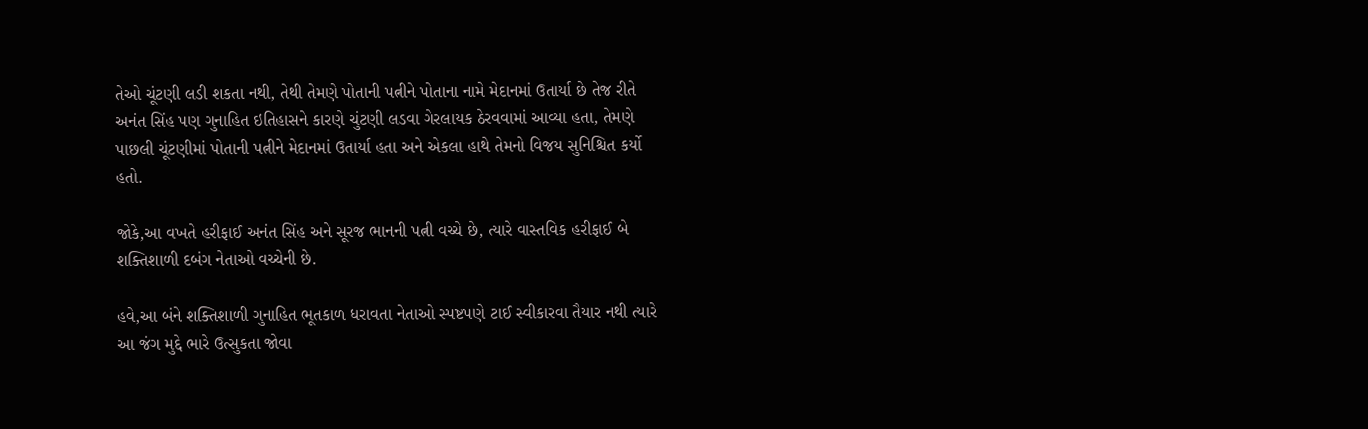તેઓ ચૂંટણી લડી શકતા નથી, તેથી તેમણે પોતાની પત્નીને પોતાના નામે મેદાનમાં ઉતાર્યા છે તેજ રીતે અનંત સિંહ પણ ગુનાહિત ઇતિહાસને કારણે ચુંટણી લડવા ગેરલાયક ઠેરવવામાં આવ્યા હતા, તેમણે પાછલી ચૂંટણીમાં પોતાની પત્નીને મેદાનમાં ઉતાર્યા હતા અને એકલા હાથે તેમનો વિજય સુનિશ્ચિત કર્યો હતો.

જોકે,આ વખતે હરીફાઈ અનંત સિંહ અને સૂરજ ભાનની પત્ની વચ્ચે છે, ત્યારે વાસ્તવિક હરીફાઈ બે શક્તિશાળી દબંગ નેતાઓ વચ્ચેની છે.

હવે,આ બંને શક્તિશાળી ગુનાહિત ભૂતકાળ ધરાવતા નેતાઓ સ્પષ્ટપણે ટાઈ સ્વીકારવા તૈયાર નથી ત્યારે આ જંગ મુદ્દે ભારે ઉત્સુકતા જોવા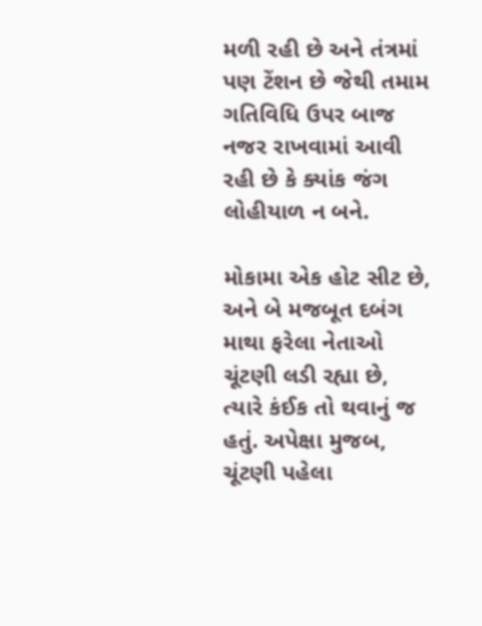મળી રહી છે અને તંત્રમાં પણ ટેંશન છે જેથી તમામ ગતિવિધિ ઉપર બાજ નજર રાખવામાં આવી રહી છે કે ક્યાંક જંગ લોહીયાળ ન બને.

મોકામા એક હોટ સીટ છે, અને બે મજબૂત દબંગ માથા ફરેલા નેતાઓ ચૂંટણી લડી રહ્યા છે, ત્યારે કંઈક તો થવાનું જ હતું. અપેક્ષા મુજબ, ચૂંટણી પહેલા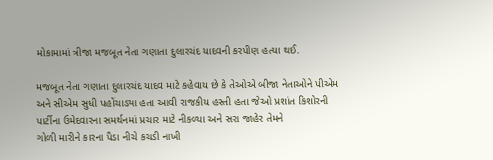મોકામામાં ત્રીજા મજબૂત નેતા ગણાતા દુલારચંદ યાદવની કરપીણ હત્યા થઈ.

મજબૂત નેતા ગણાતા દુલારચંદ યાદવ માટે કહેવાય છે કે તેઓએ બીજા નેતાઓને પીએમ અને સીએમ સુધી પહોંચાડ્યા હતા આવી રાજકીય હસ્તી હતા જેઓ પ્રશાંત કિશોરની પાર્ટીના ઉમેદવારના સમર્થનમાં પ્રચાર માટે નીકળ્યા અને સરા જાહેર તેમને
ગોળી મારીને કારના પૈડા નીચે કચડી નાખી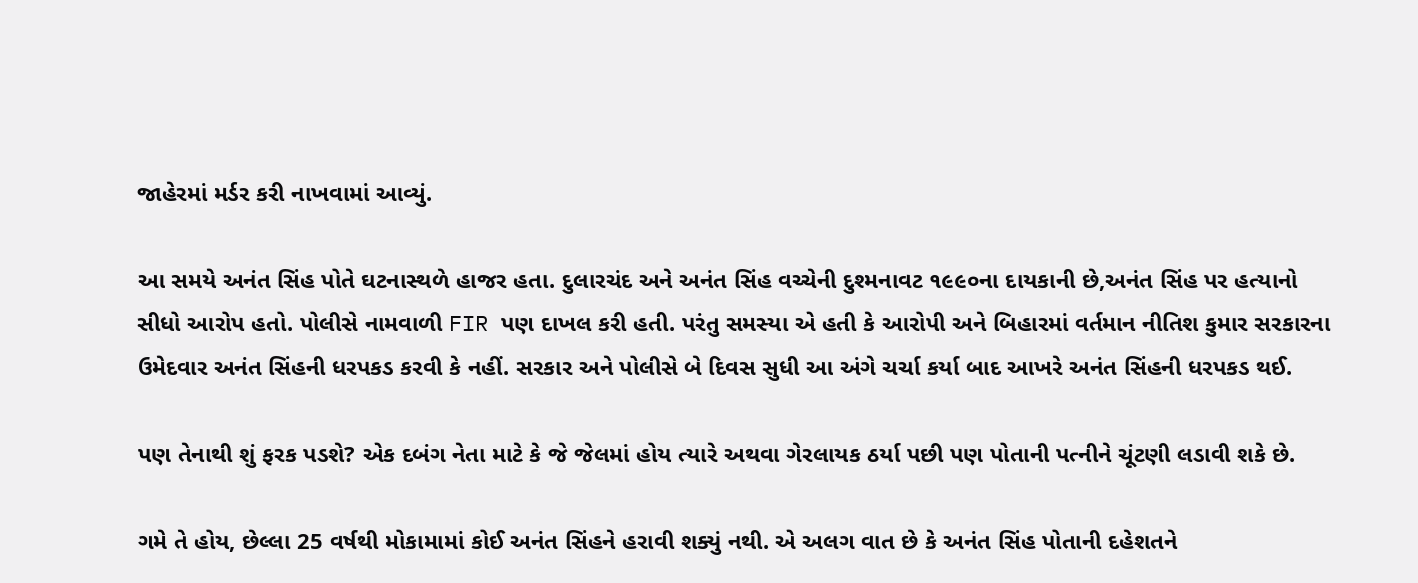જાહેરમાં મર્ડર કરી નાખવામાં આવ્યું.

આ સમયે અનંત સિંહ પોતે ઘટનાસ્થળે હાજર હતા. દુલારચંદ અને અનંત સિંહ વચ્ચેની દુશ્મનાવટ ૧૯૯૦ના દાયકાની છે,અનંત સિંહ પર હત્યાનો સીધો આરોપ હતો. પોલીસે નામવાળી FIR પણ દાખલ કરી હતી. પરંતુ સમસ્યા એ હતી કે આરોપી અને બિહારમાં વર્તમાન નીતિશ કુમાર સરકારના ઉમેદવાર અનંત સિંહની ધરપકડ કરવી કે નહીં. સરકાર અને પોલીસે બે દિવસ સુધી આ અંગે ચર્ચા કર્યા બાદ આખરે અનંત સિંહની ધરપકડ થઈ.

પણ તેનાથી શું ફરક પડશે? એક દબંગ નેતા માટે કે જે જેલમાં હોય ત્યારે અથવા ગેરલાયક ઠર્યા પછી પણ પોતાની પત્નીને ચૂંટણી લડાવી શકે છે.

ગમે તે હોય, છેલ્લા 25 વર્ષથી મોકામામાં કોઈ અનંત સિંહને હરાવી શક્યું નથી. એ અલગ વાત છે કે અનંત સિંહ પોતાની દહેશતને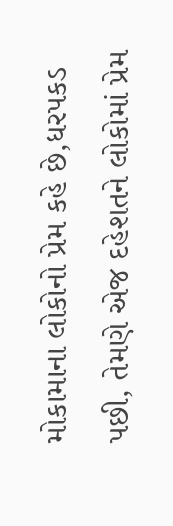મોકામાના લોકોનો પ્રેમ કહે છે,ધરપકડ પછી, તેમણે એજ દહેશતને લોકોમાં પ્રેમ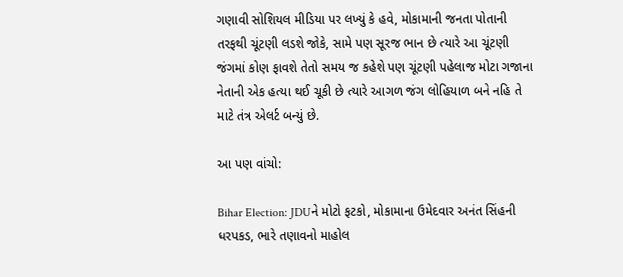ગણાવી સોશિયલ મીડિયા પર લખ્યું કે હવે, મોકામાની જનતા પોતાની તરફથી ચૂંટણી લડશે જોકે, સામે પણ સૂરજ ભાન છે ત્યારે આ ચૂંટણી જંગમાં કોણ ફાવશે તેતો સમય જ કહેશે પણ ચૂંટણી પહેલાજ મોટા ગજાના નેતાની એક હત્યા થઈ ચૂકી છે ત્યારે આગળ જંગ લોહિયાળ બને નહિ તે માટે તંત્ર એલર્ટ બન્યું છે.

આ પણ વાંચો:

Bihar Election: JDUને મોટો ફટકો, મોકામાના ઉમેદવાર અનંત સિંહની ધરપકડ, ભારે તણાવનો માહોલ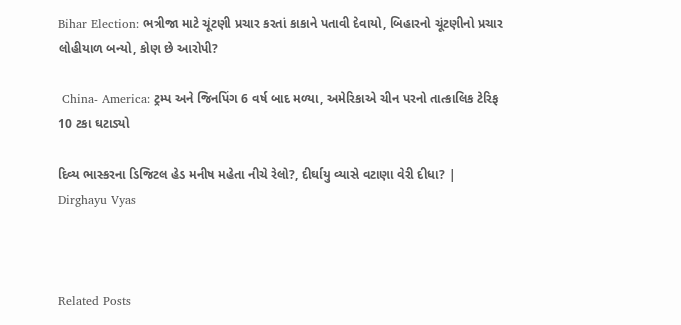Bihar Election: ભત્રીજા માટે ચૂંટણી પ્રચાર કરતાં કાકાને પતાવી દેવાયો, બિહારનો ચૂંટણીનો પ્રચાર લોહીયાળ બન્યો, કોણ છે આરોપી?

 China- America: ટ્રમ્પ અને જિનપિંગ 6 વર્ષ બાદ મળ્યા, અમેરિકાએ ચીન પરનો તાત્કાલિક ટેરિફ 10 ટકા ઘટાડ્યો

દિવ્ય ભાસ્કરના ડિજિટલ હેડ મનીષ મહેતા નીચે રેલો?, દીર્ઘાયુ વ્યાસે વટાણા વેરી દીધા? | Dirghayu Vyas



Related Posts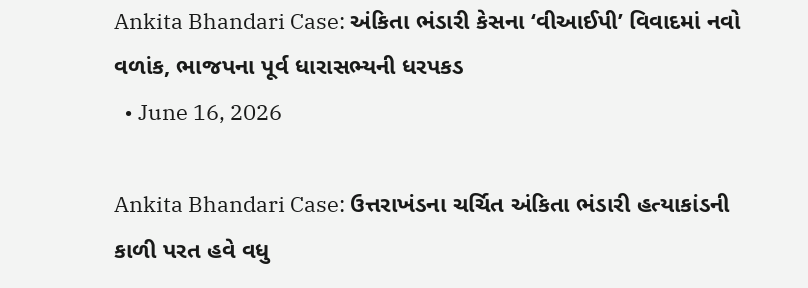Ankita Bhandari Case: અંકિતા ભંડારી કેસના ‘વીઆઈપી’ વિવાદમાં નવો વળાંક, ભાજપના પૂર્વ ધારાસભ્યની ધરપકડ
  • June 16, 2026

Ankita Bhandari Case: ઉત્તરાખંડના ચર્ચિત અંકિતા ભંડારી હત્યાકાંડની કાળી પરત હવે વધુ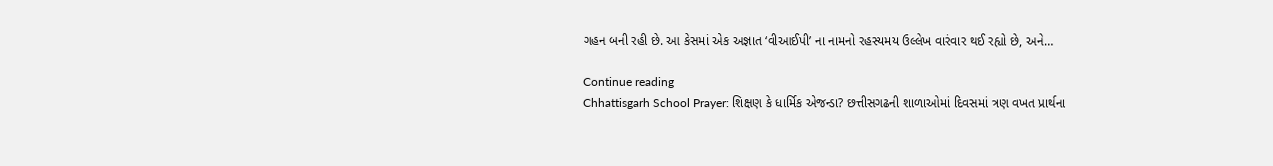ગહન બની રહી છે. આ કેસમાં એક અજ્ઞાત ‘વીઆઈપી’ ના નામનો રહસ્યમય ઉલ્લેખ વારંવાર થઈ રહ્યો છે, અને…

Continue reading
Chhattisgarh School Prayer: શિક્ષણ કે ધાર્મિક એજન્ડા? છત્તીસગઢની શાળાઓમાં દિવસમાં ત્રણ વખત પ્રાર્થના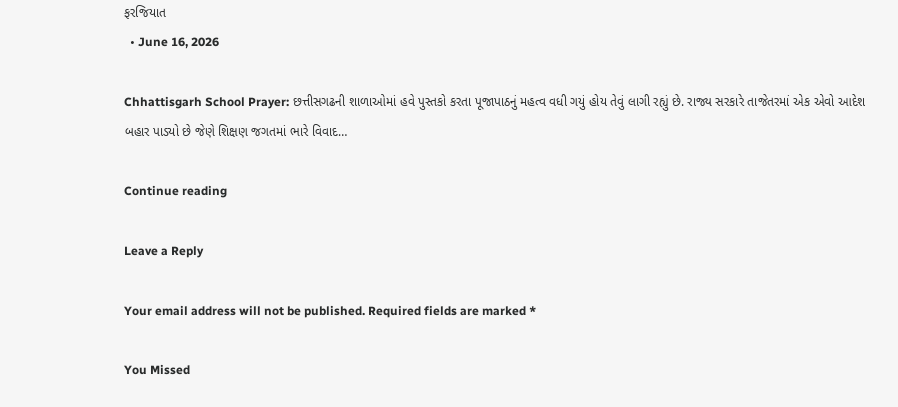ફરજિયાત
  • June 16, 2026

Chhattisgarh School Prayer: છત્તીસગઢની શાળાઓમાં હવે પુસ્તકો કરતા પૂજાપાઠનું મહત્વ વધી ગયું હોય તેવું લાગી રહ્યું છે. રાજ્ય સરકારે તાજેતરમાં એક એવો આદેશ બહાર પાડ્યો છે જેણે શિક્ષણ જગતમાં ભારે વિવાદ…

Continue reading

Leave a Reply

Your email address will not be published. Required fields are marked *

You Missed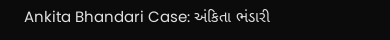Ankita Bhandari Case: અંકિતા ભંડારી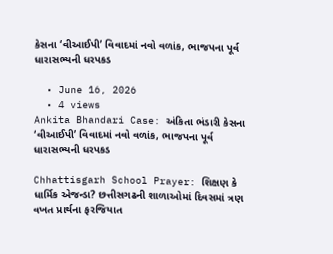કેસના ‘વીઆઈપી’ વિવાદમાં નવો વળાંક, ભાજપના પૂર્વ ધારાસભ્યની ધરપકડ

  • June 16, 2026
  • 4 views
Ankita Bhandari Case: અંકિતા ભંડારી કેસના ‘વીઆઈપી’ વિવાદમાં નવો વળાંક, ભાજપના પૂર્વ ધારાસભ્યની ધરપકડ

Chhattisgarh School Prayer: શિક્ષણ કે ધાર્મિક એજન્ડા? છત્તીસગઢની શાળાઓમાં દિવસમાં ત્રણ વખત પ્રાર્થના ફરજિયાત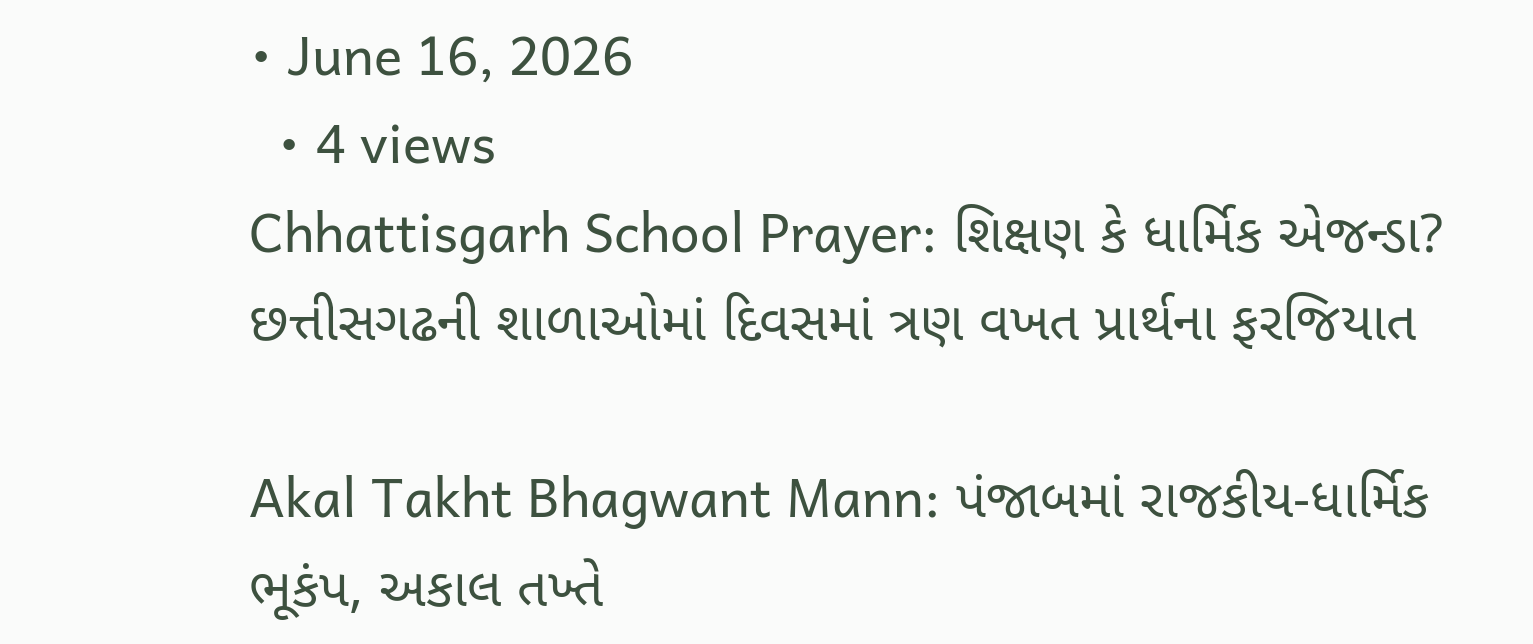• June 16, 2026
  • 4 views
Chhattisgarh School Prayer: શિક્ષણ કે ધાર્મિક એજન્ડા? છત્તીસગઢની શાળાઓમાં દિવસમાં ત્રણ વખત પ્રાર્થના ફરજિયાત

Akal Takht Bhagwant Mann: પંજાબમાં રાજકીય-ધાર્મિક ભૂકંપ, અકાલ તખ્તે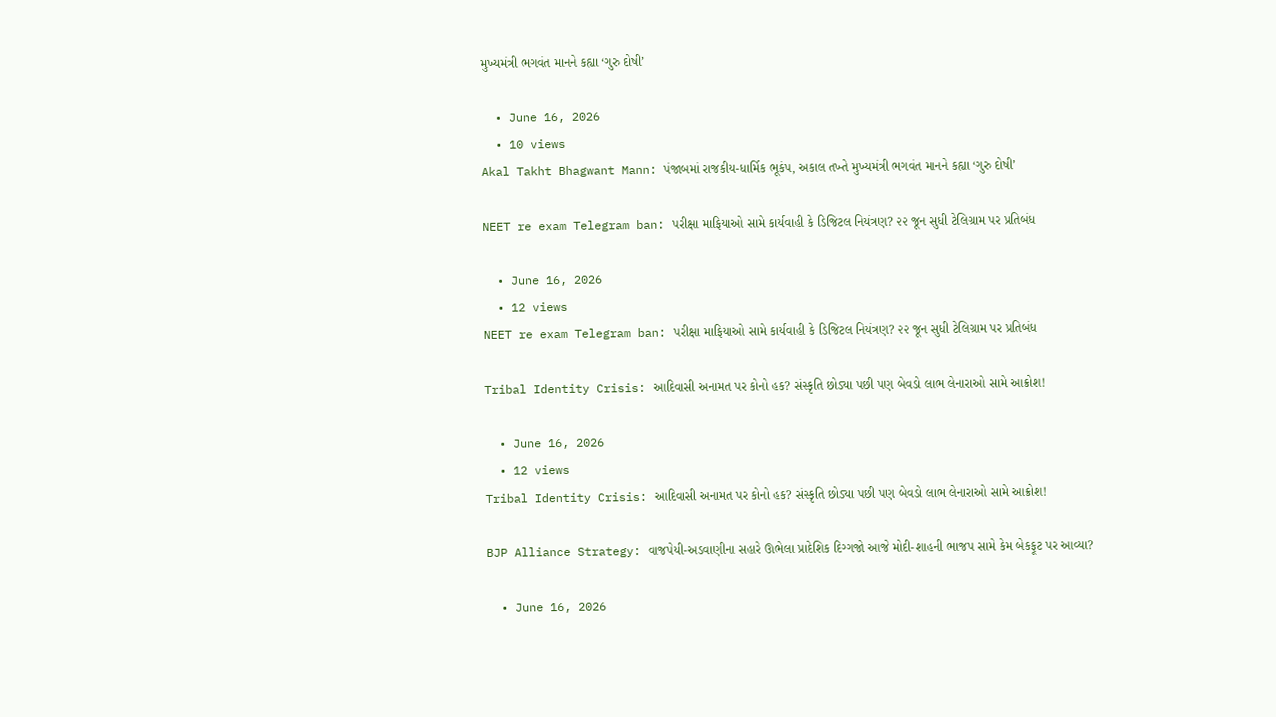મુખ્યમંત્રી ભગવંત માનને કહ્યા ‘ગુરુ દોષી’

  • June 16, 2026
  • 10 views
Akal Takht Bhagwant Mann: પંજાબમાં રાજકીય-ધાર્મિક ભૂકંપ, અકાલ તખ્તે મુખ્યમંત્રી ભગવંત માનને કહ્યા ‘ગુરુ દોષી’

NEET re exam Telegram ban: પરીક્ષા માફિયાઓ સામે કાર્યવાહી કે ડિજિટલ નિયંત્રણ? ૨૨ જૂન સુધી ટેલિગ્રામ પર પ્રતિબંધ

  • June 16, 2026
  • 12 views
NEET re exam Telegram ban: પરીક્ષા માફિયાઓ સામે કાર્યવાહી કે ડિજિટલ નિયંત્રણ? ૨૨ જૂન સુધી ટેલિગ્રામ પર પ્રતિબંધ

Tribal Identity Crisis: આદિવાસી અનામત પર કોનો હક? સંસ્કૃતિ છોડ્યા પછી પણ બેવડો લાભ લેનારાઓ સામે આક્રોશ!

  • June 16, 2026
  • 12 views
Tribal Identity Crisis: આદિવાસી અનામત પર કોનો હક? સંસ્કૃતિ છોડ્યા પછી પણ બેવડો લાભ લેનારાઓ સામે આક્રોશ!

BJP Alliance Strategy: વાજપેયી-અડવાણીના સહારે ઊભેલા પ્રાદેશિક દિગ્ગજો આજે મોદી-શાહની ભાજપ સામે કેમ બેકફૂટ પર આવ્યા?

  • June 16, 2026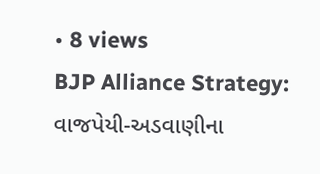• 8 views
BJP Alliance Strategy: વાજપેયી-અડવાણીના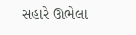સહારે ઊભેલા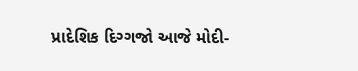પ્રાદેશિક દિગ્ગજો આજે મોદી-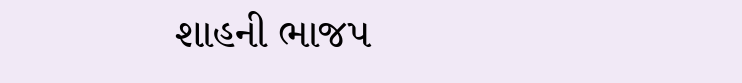શાહની ભાજપ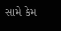સામે કેમ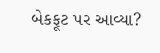બેકફૂટ પર આવ્યા?